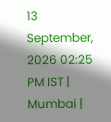13 September, 2026 02:25 PM IST | Mumbai |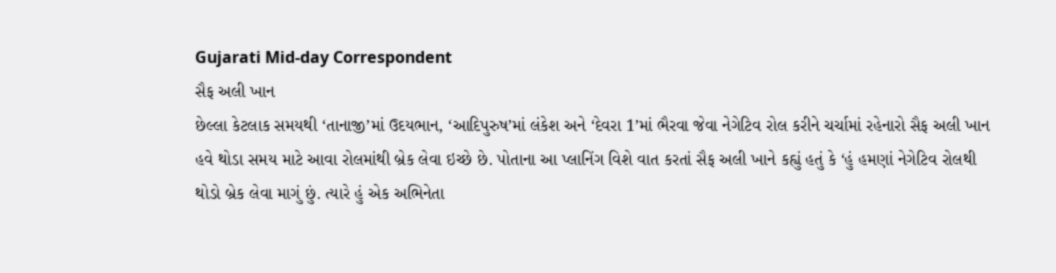Gujarati Mid-day Correspondent
સૈફ અલી ખાન
છેલ્લા કેટલાક સમયથી ‘તાનાજી’માં ઉદયભાન, ‘આદિપુરુષ’માં લંકેશ અને ‘દેવરા 1’માં ભૈરવા જેવા નેગેટિવ રોલ કરીને ચર્ચામાં રહેનારો સૈફ અલી ખાન હવે થોડા સમય માટે આવા રોલમાંથી બ્રેક લેવા ઇચ્છે છે. પોતાના આ પ્લાનિંગ વિશે વાત કરતાં સૈફ અલી ખાને કહ્યું હતું કે ‘હું હમણાં નેગેટિવ રોલથી થોડો બ્રેક લેવા માગું છું. ત્યારે હું એક અભિનેતા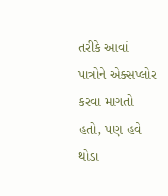તરીકે આવાં પાત્રોને એક્સપ્લોર કરવા માગતો હતો, પણ હવે થોડા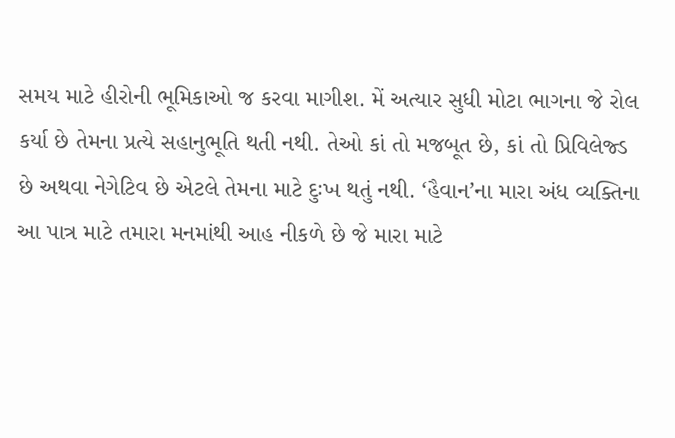સમય માટે હીરોની ભૂમિકાઓ જ કરવા માગીશ. મેં અત્યાર સુધી મોટા ભાગના જે રોલ કર્યા છે તેમના પ્રત્યે સહાનુભૂતિ થતી નથી. તેઓ કાં તો મજબૂત છે, કાં તો પ્રિવિલેજ્ડ છે અથવા નેગેટિવ છે એટલે તેમના માટે દુઃખ થતું નથી. ‘હૈવાન’ના મારા અંધ વ્યક્તિના આ પાત્ર માટે તમારા મનમાંથી આહ નીકળે છે જે મારા માટે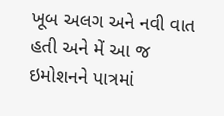ખૂબ અલગ અને નવી વાત હતી અને મેં આ જ ઇમોશનને પાત્રમાં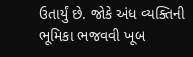ઉતાર્યું છે. જોકે અંધ વ્યક્તિની ભૂમિકા ભજવવી ખૂબ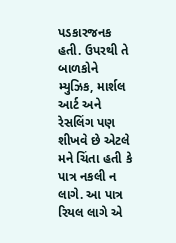પડકારજનક હતી. ઉપરથી તે બાળકોને મ્યુઝિક, માર્શલ આર્ટ અને રેસલિંગ પણ શીખવે છે એટલે મને ચિંતા હતી કે પાત્ર નકલી ન લાગે. આ પાત્ર રિયલ લાગે એ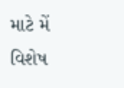માટે મેં વિશેષ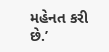મહેનત કરી છે.’